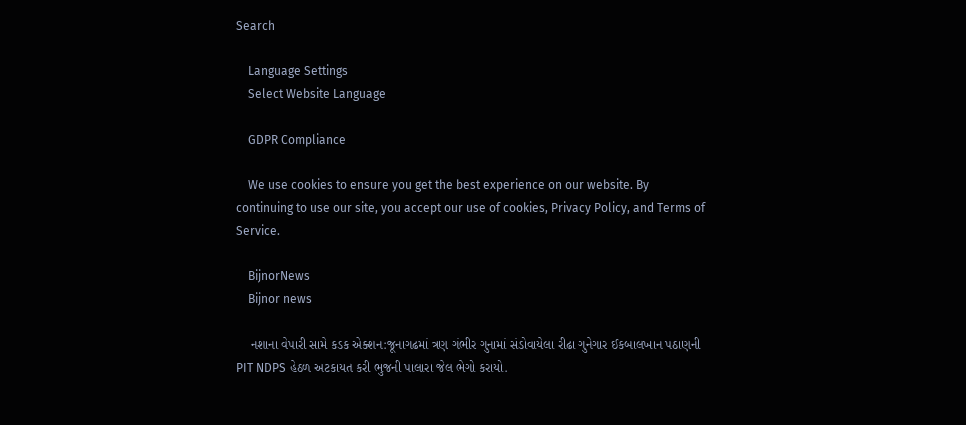Search

    Language Settings
    Select Website Language

    GDPR Compliance

    We use cookies to ensure you get the best experience on our website. By continuing to use our site, you accept our use of cookies, Privacy Policy, and Terms of Service.

    BijnorNews
    Bijnor news

    નશાના વેપારી સામે કડક એક્શન:જૂનાગઢમાં ત્રણ ગંભીર ગુનામાં સંડોવાયેલા રીઢા ગુનેગાર ઈકબાલખાન પઠાણની PIT NDPS હેઠળ અટકાયત કરી ભુજની પાલારા જેલ ભેગો કરાયો.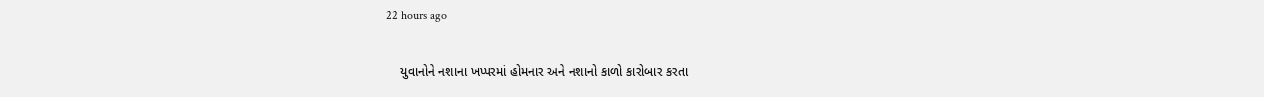22 hours ago

    યુવાનોને નશાના ખપ્પરમાં હોમનાર અને નશાનો કાળો કારોબાર કરતા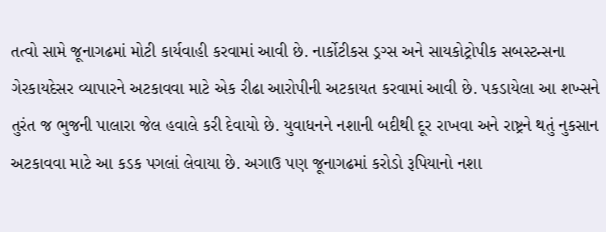તત્વો સામે જૂનાગઢમાં મોટી કાર્યવાહી કરવામાં આવી છે. નાર્કોટીકસ ડ્રગ્સ અને સાયકોટ્રોપીક સબસ્ટન્સના ગેરકાયદેસર વ્યાપારને અટકાવવા માટે એક રીઢા આરોપીની અટકાયત કરવામાં આવી છે. પકડાયેલા આ શખ્સને તુરંત જ ભુજની પાલારા જેલ હવાલે કરી દેવાયો છે. યુવાધનને નશાની બદીથી દૂર રાખવા અને રાષ્ટ્રને થતું નુકસાન અટકાવવા માટે આ કડક પગલાં લેવાયા છે. અગાઉ પણ જૂનાગઢમાં કરોડો રૂપિયાનો નશા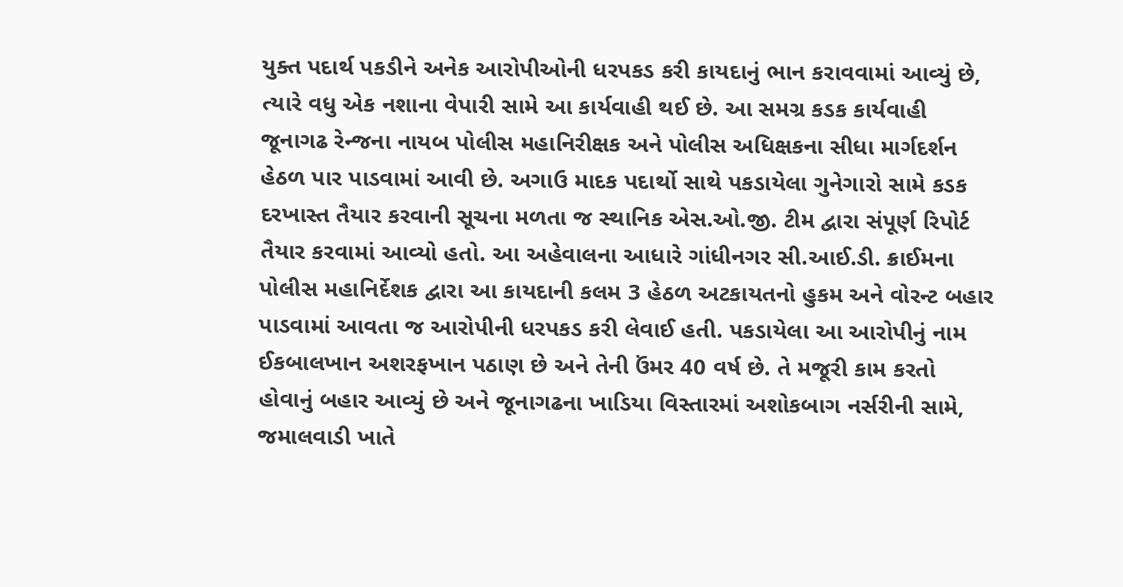યુક્ત પદાર્થ પકડીને અનેક આરોપીઓની ધરપકડ કરી કાયદાનું ભાન કરાવવામાં આવ્યું છે, ત્યારે વધુ એક નશાના વેપારી સામે આ કાર્યવાહી થઈ છે. આ સમગ્ર કડક કાર્યવાહી જૂનાગઢ રેન્જના નાયબ પોલીસ મહાનિરીક્ષક અને પોલીસ અધિક્ષકના સીધા માર્ગદર્શન હેઠળ પાર પાડવામાં આવી છે. અગાઉ માદક પદાર્થો સાથે પકડાયેલા ગુનેગારો સામે કડક દરખાસ્ત તૈયાર કરવાની સૂચના મળતા જ સ્થાનિક એસ.ઓ.જી. ટીમ દ્વારા સંપૂર્ણ રિપોર્ટ તૈયાર કરવામાં આવ્યો હતો. આ અહેવાલના આધારે ગાંધીનગર સી.આઈ.ડી. ક્રાઈમના પોલીસ મહાનિર્દેશક દ્વારા આ કાયદાની કલમ 3 હેઠળ અટકાયતનો હુકમ અને વોરન્ટ બહાર પાડવામાં આવતા જ આરોપીની ધરપકડ કરી લેવાઈ હતી. પકડાયેલા આ આરોપીનું નામ ઈકબાલખાન અશરફખાન પઠાણ છે અને તેની ઉંમર 40 વર્ષ છે. તે મજૂરી કામ કરતો હોવાનું બહાર આવ્યું છે અને જૂનાગઢના ખાડિયા વિસ્તારમાં અશોકબાગ નર્સરીની સામે, જમાલવાડી ખાતે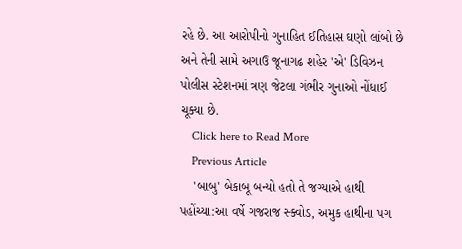રહે છે. આ આરોપીનો ગુનાહિત ઈતિહાસ ઘણો લાંબો છે અને તેની સામે અગાઉ જૂનાગઢ શહેર 'એ' ડિવિઝન પોલીસ સ્ટેશનમાં ત્રણ જેટલા ગંભીર ગુનાઓ નોંધાઈ ચૂક્યા છે.
    Click here to Read More
    Previous Article
    'બાબુ' બેકાબૂ બન્યો હતો તે જગ્યાએ હાથી પહોંચ્યા:આ વર્ષે ગજરાજ સ્ક્વોડ, અમુક હાથીના પગ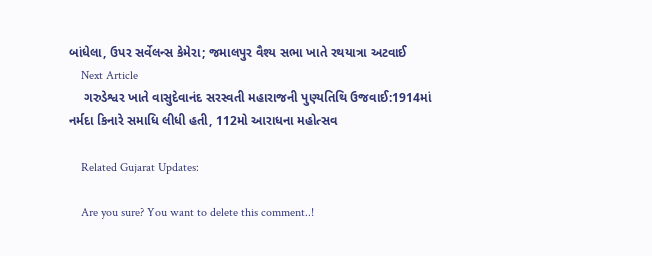બાંધેલા, ઉપર સર્વેલન્સ કેમેરા; જમાલપુર વૈશ્ય સભા ખાતે રથયાત્રા અટવાઈ
    Next Article
    ગરુડેશ્વર ખાતે વાસુદેવાનંદ સરસ્વતી મહારાજની પુણ્યતિથિ ઉજવાઈ:1914માં નર્મદા કિનારે સમાધિ લીધી હતી, 112મો આરાધના મહોત્સવ

    Related Gujarat Updates:

    Are you sure? You want to delete this comment..!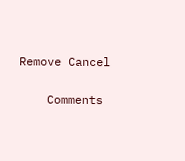Remove Cancel

    Comments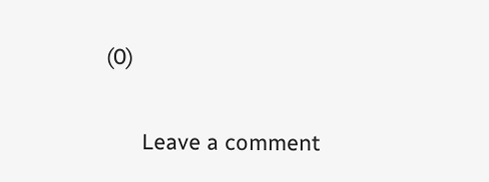(0)

      Leave a comment